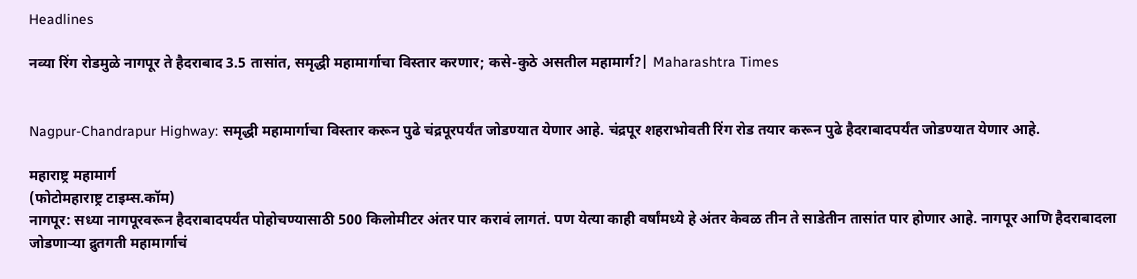Headlines

नव्या रिंग रोडमुळे नागपूर ते हैदराबाद 3.5 तासांत, समृद्धी महामार्गाचा विस्तार करणार; कसे-कुठे असतील महामार्ग?| Maharashtra Times


Nagpur-Chandrapur Highway: समृद्धी महामार्गाचा विस्तार करून पुढे चंद्रपूरपर्यंत जोडण्यात येणार आहे. चंद्रपूर शहराभोवती रिंग रोड तयार करून पुढे हैदराबादपर्यंत जोडण्यात येणार आहे.

महाराष्ट्र महामार्ग
(फोटोमहाराष्ट्र टाइम्स.कॉम)
नागपूर: सध्या नागपूरवरून हैदराबादपर्यंत पोहोचण्यासाठी 500 किलोमीटर अंतर पार करावं लागतं. पण येत्या काही वर्षांमध्ये हे अंतर केवळ तीन ते साडेतीन तासांत पार होणार आहे. नागपूर आणि हैदराबादला जोडणाऱ्या द्रुतगती महामार्गाचं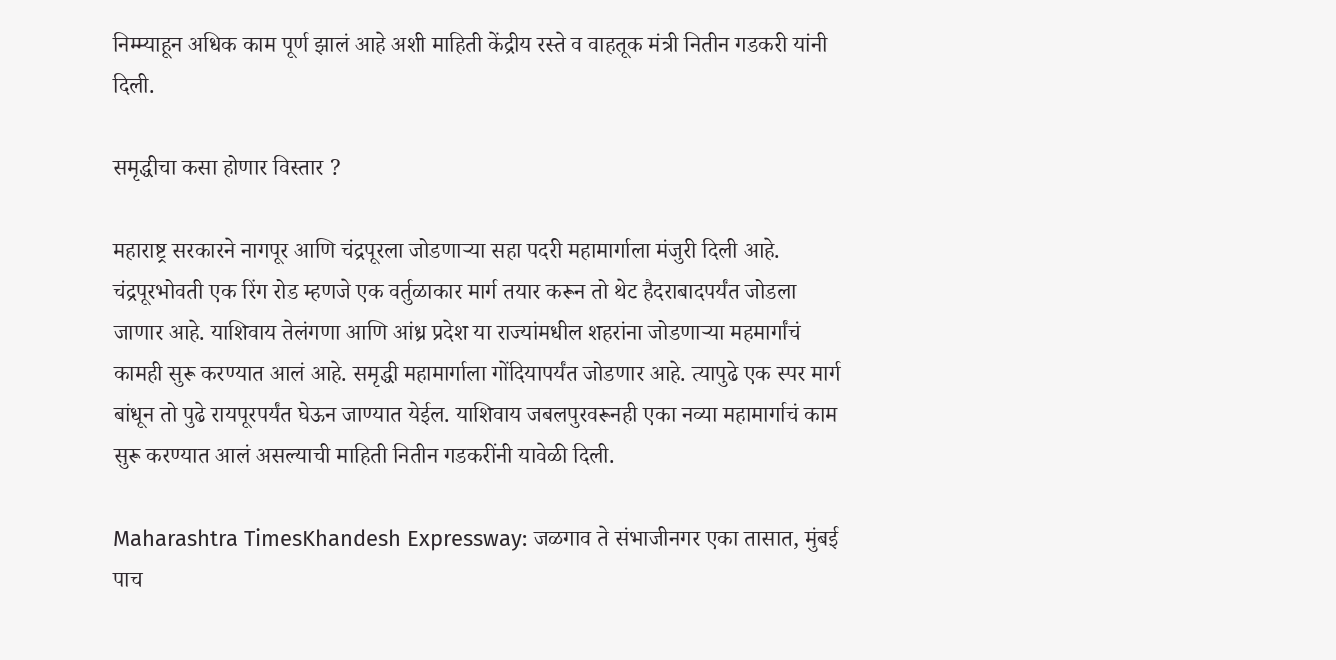निम्म्याहून अधिक काम पूर्ण झालं आहे अशी माहिती केंद्रीय रस्ते व वाहतूक मंत्री नितीन गडकरी यांनी दिली.

समृद्धीचा कसा होणार विस्तार ?

महाराष्ट्र सरकारने नागपूर आणि चंद्रपूरला जोडणाऱ्या सहा पदरी महामार्गाला मंजुरी दिली आहे. चंद्रपूरभोवती एक रिंग रोड म्हणजे एक वर्तुळाकार मार्ग तयार करून तो थेट हैदराबादपर्यंत जोडला जाणार आहे. याशिवाय तेलंगणा आणि आंध्र प्रदेश या राज्यांमधील शहरांना जोडणाऱ्या महमार्गांचं कामही सुरू करण्यात आलं आहे. समृद्धी महामार्गाला गोंदियापर्यंत जोडणार आहे. त्यापुढे एक स्पर मार्ग बांधून तो पुढे रायपूरपर्यंत घेऊन जाण्यात येईल. याशिवाय जबलपुरवरूनही एका नव्या महामार्गाचं काम सुरू करण्यात आलं असल्याची माहिती नितीन गडकरींनी यावेळी दिली.

Maharashtra TimesKhandesh Expressway: जळगाव ते संभाजीनगर एका तासात, मुंबई पाच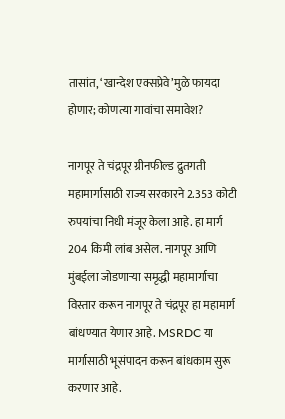तासांत, ‘खान्देश एक्सप्रेवे’मुळे फायदा होणार; कोणत्या गावांचा समावेश?

नागपूर ते चंद्रपूर ग्रीनफील्ड द्रुतगती महामार्गासाठी राज्य सरकारने 2.353 कोटी रुपयांचा निधी मंजूर केला आहे. हा मार्ग 204 किमी लांब असेल. नागपूर आणि मुंबईला जोडणाऱ्या समृद्धी महामार्गाचा विस्तार करून नागपूर ते चंद्रपूर हा महामार्ग बांधण्यात येणार आहे. MSRDC या मार्गासाठी भूसंपादन करून बांधकाम सुरू करणार आहे.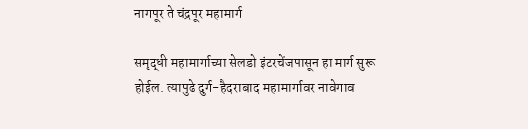नागपूर ते चंद्रपूर महामार्ग

समृद्धी महामार्गाच्या सेलडो इंटरचेंजपासून हा मार्ग सुरू होईल. त्यापुढे दुर्ग-हैदराबाद महामार्गावर नावेगाव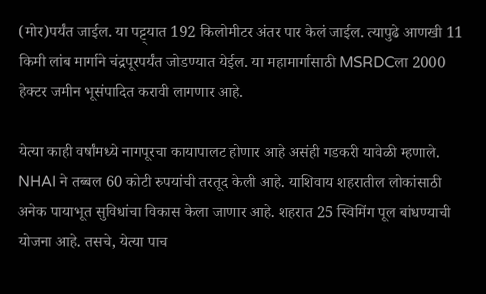(मोर)पर्यंत जाईल. या पट्ट्यात 192 किलोमीटर अंतर पार केलं जाईल. त्यापुढे आणखी 11 किमी लांब मार्गाने चंद्रपूरपर्यंत जोडण्यात येईल. या महामार्गासाठी MSRDCला 2000 हेक्टर जमीन भूसंपादित करावी लागणार आहे.

येत्या काही वर्षांमध्ये नागपूरचा कायापालट होणार आहे असंही गडकरी यावेळी म्हणाले. NHAI ने तब्बल 60 कोटी रुपयांची तरतूद केली आहे. याशिवाय शहरातील लोकांसाठी अनेक पायाभूत सुविधांचा विकास केला जाणार आहे. शहरात 25 स्विमिंग पूल बांधण्याची योजना आहे. तसचे, येत्या पाच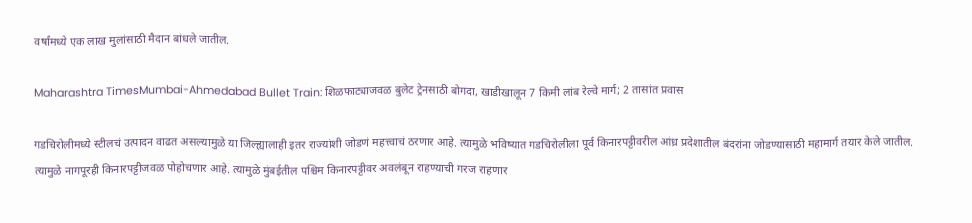वर्षांमध्ये एक लाख मुलांसाठी मैदान बांधले जातील.

Maharashtra TimesMumbai-Ahmedabad Bullet Train: शिळफाट्याजवळ बुलेट ट्रेनसाठी बोगदा, खाडीखालून 7 किमी लांब रेल्वे मार्ग; 2 तासांत प्रवास

गडचिरोलीमध्ये स्टीलचं उत्पादन वाढत असल्यामुळे या जिल्ह्यालाही इतर राज्यांशी जोडणं महत्त्वाचं ठरणार आहे. त्यामुळे भविष्यात गडचिरोलीला पूर्व किनारपट्टीवरील आंध्र प्रदेशातील बंदरांना जोडण्यासाठी महामार्ग तयार केले जातील. त्यामुळे नागपूरही किनारपट्टीजवळ पोहोचणार आहे. त्यामुळे मुंबईतील पश्चिम किनारपट्टीवर अवलंबून राहण्याची गरज राहणार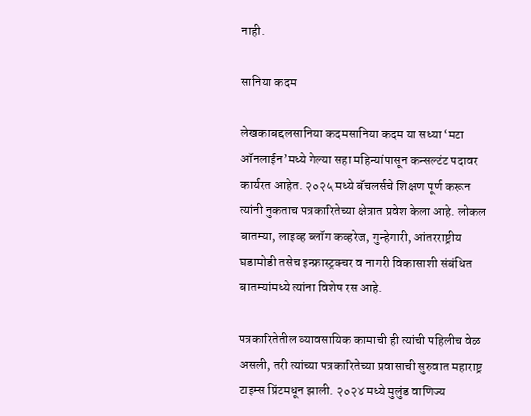नाही.

सानिया कदम

लेखकाबद्दलसानिया कदमसानिया कदम या सध्या ‘मटा ऑनलाईन’मध्ये गेल्या सहा महिन्यांपासून कन्सल्टंट पदावर कार्यरत आहेत. २०२५ मध्ये बॅचलर्सचे शिक्षण पूर्ण करून त्यांनी नुकताच पत्रकारितेच्या क्षेत्रात प्रवेश केला आहे. लोकल बातम्या, लाइव्ह ब्लॉग कव्हरेज, गुन्हेगारी, आंतरराष्ट्रीय घडामोडी तसेच इन्फ्रास्ट्रक्चर व नागरी विकासाशी संबंधित बातम्यांमध्ये त्यांना विशेष रस आहे.

पत्रकारितेतील व्यावसायिक कामाची ही त्यांची पहिलीच वेळ असली, तरी त्यांच्या पत्रकारितेच्या प्रवासाची सुरुवात महाराष्ट्र टाइम्स प्रिंटमधून झाली. २०२४ मध्ये मुलुंड वाणिज्य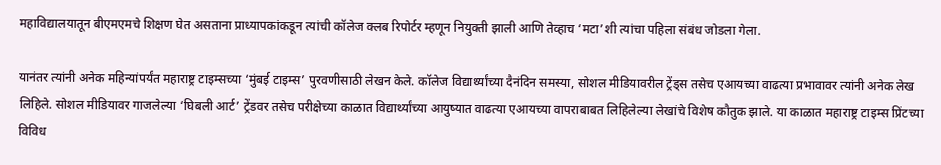महाविद्यालयातून बीएमएमचे शिक्षण घेत असताना प्राध्यापकांकडून त्यांची कॉलेज क्लब रिपोर्टर म्हणून नियुक्ती झाली आणि तेव्हाच ‘मटा’शी त्यांचा पहिला संबंध जोडला गेला.

यानंतर त्यांनी अनेक महिन्यांपर्यंत महाराष्ट्र टाइम्सच्या ‘मुंबई टाइम्स’ पुरवणीसाठी लेखन केले. कॉलेज विद्यार्थ्यांच्या दैनंदिन समस्या, सोशल मीडियावरील ट्रेंड्स तसेच एआयच्या वाढत्या प्रभावावर त्यांनी अनेक लेख लिहिले. सोशल मीडियावर गाजलेल्या ‘घिबली आर्ट’ ट्रेंडवर तसेच परीक्षेच्या काळात विद्यार्थ्यांच्या आयुष्यात वाढत्या एआयच्या वापराबाबत लिहिलेल्या लेखांचे विशेष कौतुक झाले. या काळात महाराष्ट्र टाइम्स प्रिंटच्या विविध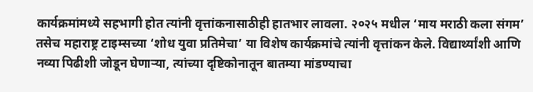कार्यक्रमांमध्ये सहभागी होत त्यांनी वृत्तांकनासाठीही हातभार लावला. २०२५ मधील ‘माय मराठी कला संगम’ तसेच महाराष्ट्र टाइम्सच्या ‘शोध युवा प्रतिमेचा’ या विशेष कार्यक्रमांचे त्यांनी वृत्तांकन केले. विद्यार्थ्यांशी आणि नव्या पिढीशी जोडून घेणाऱ्या, त्यांच्या दृष्टिकोनातून बातम्या मांडण्याचा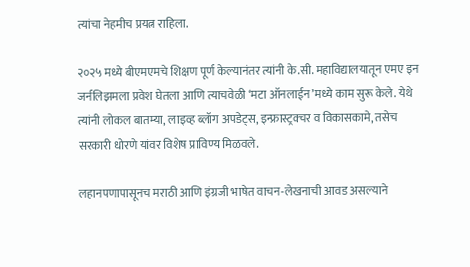त्यांचा नेहमीच प्रयत्न राहिला.

२०२५ मध्ये बीएमएमचे शिक्षण पूर्ण केल्यानंतर त्यांनी के.सी. महाविद्यालयातून एमए इन जर्नलिझमला प्रवेश घेतला आणि त्याचवेळी ‘मटा ऑनलाईन’मध्ये काम सुरू केले. येथे त्यांनी लोकल बातम्या, लाइव्ह ब्लॉग अपडेट्स, इन्फ्रास्ट्रक्चर व विकासकामे, तसेच सरकारी धोरणे यांवर विशेष प्राविण्य मिळवले.

लहानपणापासूनच मराठी आणि इंग्रजी भाषेत वाचन-लेखनाची आवड असल्याने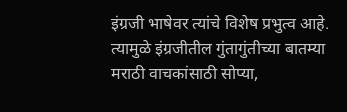इंग्रजी भाषेवर त्यांचे विशेष प्रभुत्व आहे. त्यामुळे इंग्रजीतील गुंतागुंतीच्या बातम्या मराठी वाचकांसाठी सोप्या,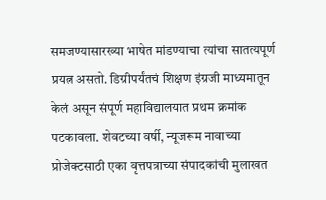समजण्यासारख्या भाषेत मांडण्याचा त्यांचा सातत्यपूर्ण प्रयत्न असतो. डिग्रीपर्यंतचं शिक्षण इंग्रजी माध्यमातून केलं असून संपूर्ण महाविद्यालयात प्रथम क्रमांक पटकावला. शेवटच्या वर्षी, न्यूजरूम नावाच्या प्रोजेक्टसाठी एका वृत्तपत्राच्या संपादकांची मुलाखत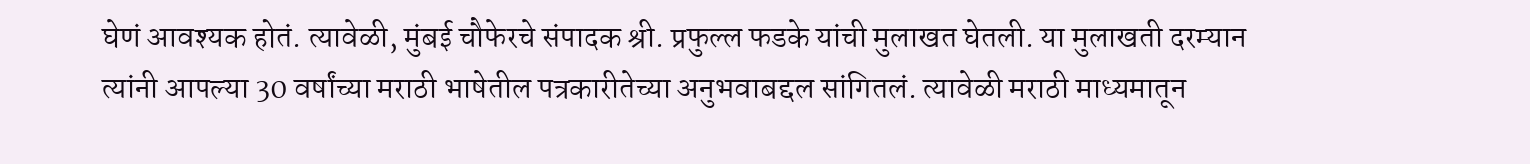घेणं आवश्यक होतं. त्यावेळी, मुंबई चौफेरचे संपादक श्री. प्रफुल्ल फडके यांची मुलाखत घेतली. या मुलाखती दरम्यान त्यांनी आपल्या 30 वर्षांच्या मराठी भाषेतील पत्रकारीतेच्या अनुभवाबद्दल सांगितलं. त्यावेळी मराठी माध्यमातून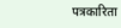पत्रकारिता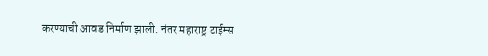करण्याची आवड निर्माण झाली. नंतर महाराष्ट्र टाईम्स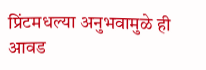प्रिंटमधल्या अनुभवामुळे ही आवड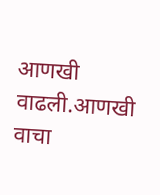आणखी वाढली.आणखी वाचा